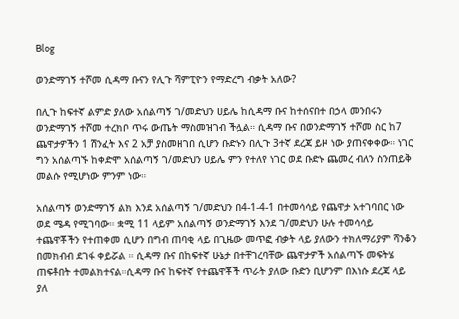Blog

ወንድማገኝ ተሾመ ሲዳማ ቡናን የሊጉ ሻምፒዮን የማድረግ ብቃት አለው?

በሊጉ ከፍተኛ ልምድ ያለው አሰልጣኝ ገ/መድህን ሀይሌ ከሲዳማ ቡና ከተሰናበተ በኃላ መንበሩን ወንድማገኝ ተሾመ ተረክቦ ጥሩ ውጤት ማስመዝገብ ችሏል። ሲዳማ ቡና በወንድማገኝ ተሾመ ስር ከ7 ጨዋታዎችን 1 ሽንፈት እና 2 አቻ ያስመዘገበ ሲሆን ቡድኑን በሊጉ 3ተኛ ደረጃ ይዞ ነው ያጠናቀቀው። ነገር ግን አሰልጣኙ ከቀድሞ አሰልጣኝ ገ/መድህን ሀይሌ ምን የተለየ ነገር ወደ ቡድኑ ጨመረ ብለን ስንጠይቅ መልሱ የሚሆነው ምንም ነው።

አሰልጣኝ ወንድማገኝ ልክ እንደ አሰልጣኝ ገ/መድህን በ4-1-4-1 በተመሳሳይ የጨዋታ አተገባበር ነው ወደ ሜዳ የሚገባው። ቋሚ 11 ላይም አሰልጣኝ ወንድማገኝ እንደ ገ/መድህን ሁሉ ተመሳሳይ ተጨዋቾችን የተጠቀመ ሲሆን በግብ ጠባቂ ላይ በጊዜው መጥፎ ብቃት ላይ ያለውን ተክለማሪያም ሻንቆን በመክብብ ደገፋ ቀይሯል ። ሲዳማ ቡና በከፍተኛ ሁኔታ በተቸገረባቸው ጨዋታዎች አሰልጣኙ መፍትሄ ጠፍቶበት ተመልክተናል።ሲዳማ ቡና ከፍተኛ የተጨዋቾች ጥራት ያለው ቡድን ቢሆንም በእነሱ ደረጃ ላይ ያለ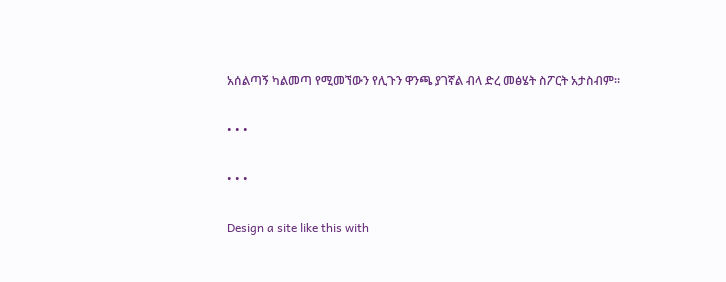አሰልጣኝ ካልመጣ የሚመኘውን የሊጉን ዋንጫ ያገኛል ብላ ድረ መፅሄት ስፖርት አታስብም።

• • •

• • •

Design a site like this with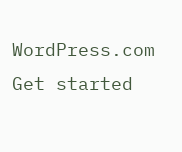WordPress.com
Get started